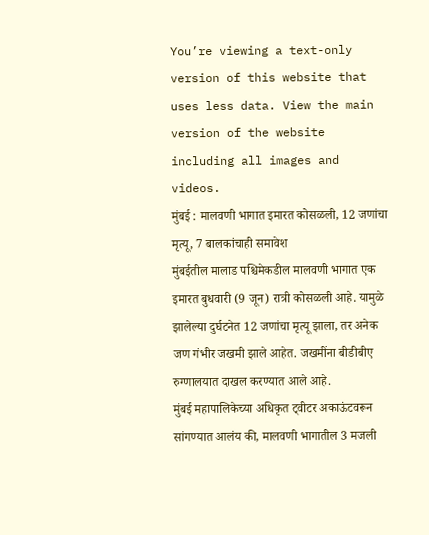You’re viewing a text-only version of this website that uses less data. View the main version of the website including all images and videos.
मुंबई : मालवणी भागात इमारत कोसळली, 12 जणांचा मृत्यू, 7 बालकांचाही समावेश
मुंबईतील मालाड पश्चिमेकडील मालवणी भागात एक इमारत बुधवारी (9 जून) रात्री कोसळली आहे. यामुळे झालेल्या दुर्घटनेत 12 जणांचा मृत्यू झाला, तर अनेक जण गंभीर जखमी झाले आहेत. जखमींना बीडीबीए रुग्णालयात दाखल करण्यात आले आहे.
मुंबई महापालिकेच्या अधिकृत ट्वीटर अकाऊंटवरून सांगण्यात आलंय की, मालवणी भागातील 3 मजली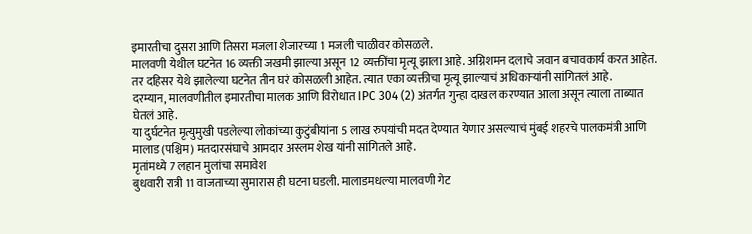इमारतीचा दुसरा आणि तिसरा मजला शेजारच्या 1 मजली चाळीवर कोसळले.
मालवणी येथील घटनेत 16 व्यक्ती जखमी झाल्या असून 12 व्यक्तींचा मृत्यू झाला आहे. अग्निशमन दलाचे जवान बचावकार्य करत आहेत.
तर दहिसर येथे झालेल्या घटनेत तीन घरं कोसळली आहेत. त्यात एका व्यक्तीचा मृत्यू झाल्याचं अधिकाऱ्यांनी सांगितलं आहे.
दरम्यान, मालवणीतील इमारतीचा मालक आणि विरोधात IPC 304 (2) अंतर्गत गुन्हा दाखल करण्यात आला असून त्याला ताब्यात घेतलं आहे.
या दुर्घटनेत मृत्युमुखी पडलेल्या लोकांच्या कुटुंबीयांना 5 लाख रुपयांची मदत देण्यात येणार असल्याचं मुंबई शहरचे पालकमंत्री आणि मालाड (पश्चिम) मतदारसंघाचे आमदार अस्लम शेख यांनी सांगितले आहे.
मृतांमध्ये 7 लहान मुलांचा समावेश
बुधवारी रात्री 11 वाजताच्या सुमारास ही घटना घडली. मालाडमधल्या मालवणी गेट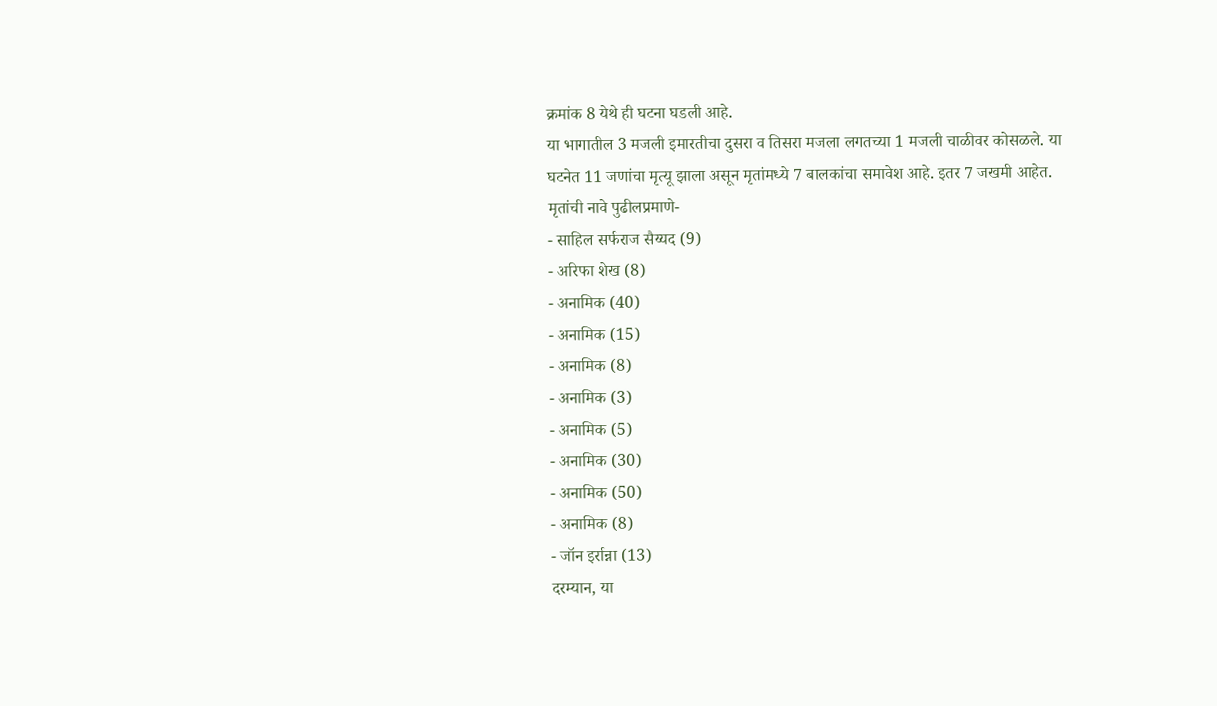क्रमांक 8 येथे ही घटना घडली आहे.
या भागातील 3 मजली इमारतीचा दुसरा व तिसरा मजला लगतच्या 1 मजली चाळीवर कोसळले. या घटनेत 11 जणांचा मृत्यू झाला असून मृतांमध्ये 7 बालकांचा समावेश आहे. इतर 7 जखमी आहेत.
मृतांची नावे पुढीलप्रमाणे-
- साहिल सर्फराज सैय्यद (9)
- अरिफा शेख (8)
- अनामिक (40)
- अनामिक (15)
- अनामिक (8)
- अनामिक (3)
- अनामिक (5)
- अनामिक (30)
- अनामिक (50)
- अनामिक (8)
- जॉन इर्रान्ना (13)
दरम्यान, या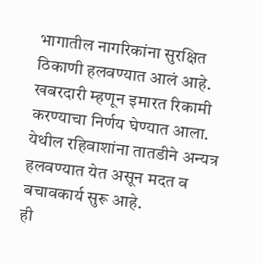भागातील नागरिकांना सुरक्षित ठिकाणी हलवण्यात आलं आहे. खबरदारी म्हणून इमारत रिकामी करण्याचा निर्णय घेण्यात आला. येथील रहिवाशांना तातडीने अन्यत्र हलवण्यात येत असून मदत व बचावकार्य सुरू आहे.
ही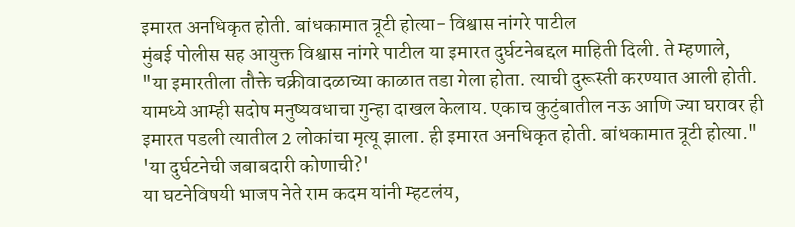इमारत अनधिकृत होती. बांधकामात त्रूटी होत्या- विश्वास नांगरे पाटील
मुंबई पोलीस सह आयुक्त विश्वास नांगरे पाटील या इमारत दुर्घटनेबद्दल माहिती दिली. ते म्हणाले,
"या इमारतीला तौक्ते चक्रीवादळाच्या काळात तडा गेला होता. त्याची दुरूस्ती करण्यात आली होती. यामध्ये आम्ही सदोष मनुष्यवधाचा गुन्हा दाखल केलाय. एकाच कुटुंबातील नऊ आणि ज्या घरावर ही इमारत पडली त्यातील 2 लोकांचा मृत्यू झाला. ही इमारत अनधिकृत होती. बांधकामात त्रूटी होत्या."
'या दुर्घटनेची जबाबदारी कोणाची?'
या घटनेविषयी भाजप नेते राम कदम यांनी म्हटलंय,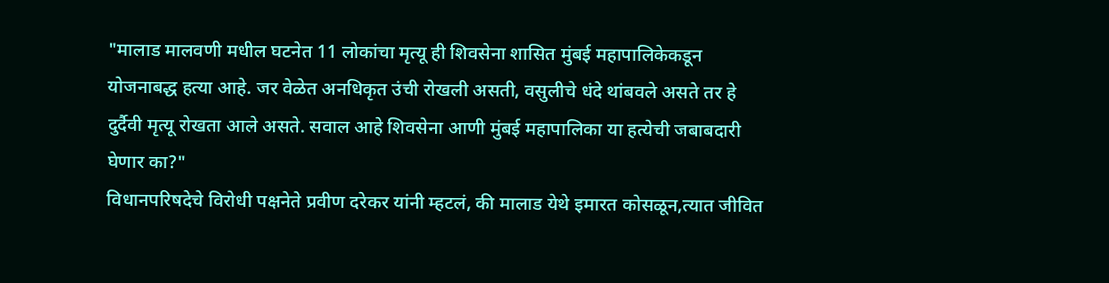"मालाड मालवणी मधील घटनेत 11 लोकांचा मृत्यू ही शिवसेना शासित मुंबई महापालिकेकडून योजनाबद्ध हत्या आहे. जर वेळेत अनधिकृत उंची रोखली असती, वसुलीचे धंदे थांबवले असते तर हे दुर्दैवी मृत्यू रोखता आले असते. सवाल आहे शिवसेना आणी मुंबई महापालिका या हत्येची जबाबदारी घेणार का?"
विधानपरिषदेचे विरोधी पक्षनेते प्रवीण दरेकर यांनी म्हटलं, की मालाड येथे इमारत कोसळून,त्यात जीवित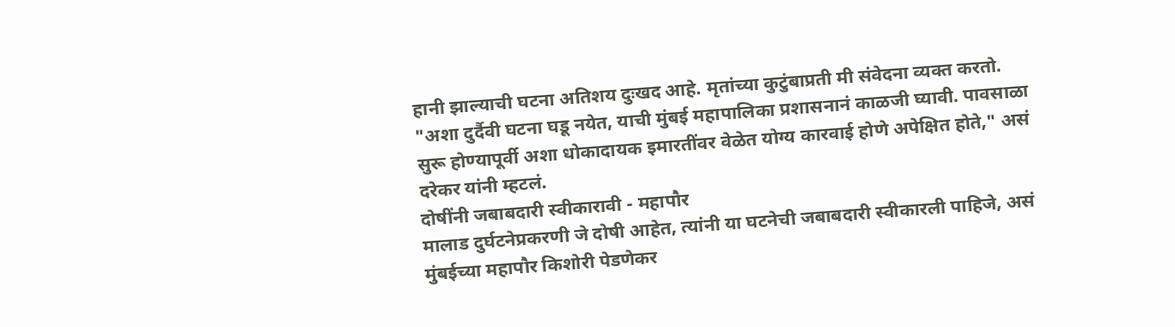हानी झाल्याची घटना अतिशय दुःखद आहे. मृतांच्या कुटुंबाप्रती मी संवेदना व्यक्त करतो.
"अशा दुर्दैवी घटना घडू नयेत, याची मुंबई महापालिका प्रशासनानं काळजी घ्यावी. पावसाळा सुरू होण्यापूर्वी अशा धोकादायक इमारतींवर वेळेत योग्य कारवाई होणे अपेक्षित होते," असं दरेकर यांनी म्हटलं.
दोषींनी जबाबदारी स्वीकारावी - महापौर
मालाड दुर्घटनेप्रकरणी जे दोषी आहेत, त्यांनी या घटनेची जबाबदारी स्वीकारली पाहिजे, असं मुंबईच्या महापौर किशोरी पेडणेकर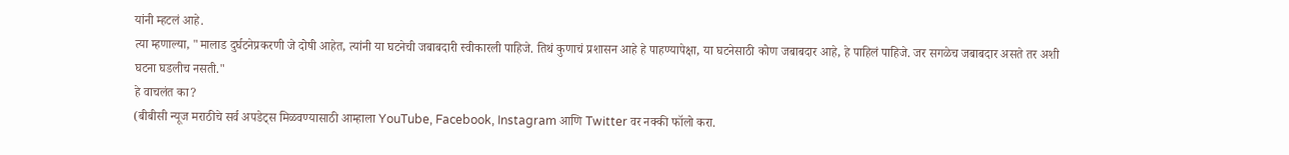यांनी म्हटलं आहे.
त्या म्हणाल्या, "मालाड दुर्घटनेप्रकरणी जे दोषी आहेत, त्यांनी या घटनेची जबाबदारी स्वीकारली पाहिजे. तिथं कुणाचं प्रशासन आहे हे पाहण्यापेक्षा, या घटनेसाठी कोण जबाबदार आहे, हे पाहिलं पाहिजे. जर सगळेच जबाबदार असते तर अशी घटना घडलीच नसती."
हे वाचलंत का?
(बीबीसी न्यूज मराठीचे सर्व अपडेट्स मिळवण्यासाठी आम्हाला YouTube, Facebook, Instagram आणि Twitter वर नक्की फॉलो करा.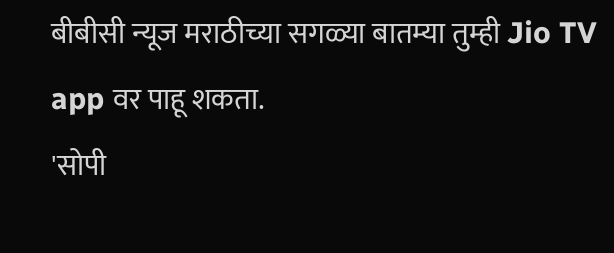बीबीसी न्यूज मराठीच्या सगळ्या बातम्या तुम्ही Jio TV app वर पाहू शकता.
'सोपी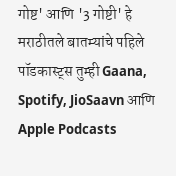गोष्ट' आणि '3 गोष्टी' हे मराठीतले बातम्यांचे पहिले पॉडकास्ट्स तुम्ही Gaana, Spotify, JioSaavn आणि Apple Podcasts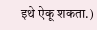इथे ऐकू शकता.)